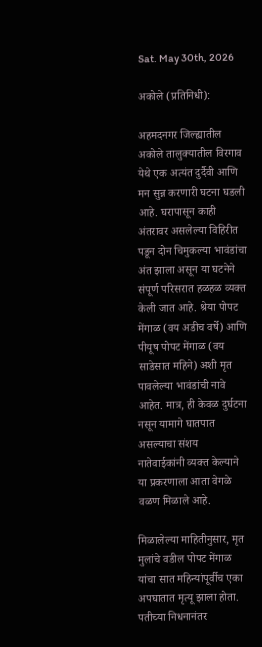Sat. May 30th, 2026

अकोले (प्रतिनिधी):

अहमदनगर जिल्ह्यातील अकोले तालुक्यातील विरगाव येथे एक अत्यंत दुर्दैवी आणि मन सुन्न करणारी घटना घडली आहे. घरापासून काही अंतरावर असलेल्या विहिरीत पडून दोन चिमुकल्या भावंडांचा अंत झाला असून या घटनेने संपूर्ण परिसरात हळहळ व्यक्त केली जात आहे. श्रेया पोपट मेंगाळ (वय अडीच वर्षे) आणि पीयूष पोपट मेंगाळ (वय साडेसात महिने) अशी मृत पावलेल्या भावंडांची नावे आहेत. मात्र, ही केवळ दुर्घटना नसून यामागे घातपात असल्याचा संशय नातेवाईकांनी व्यक्त केल्याने या प्रकरणाला आता वेगळे वळण मिळाले आहे.

मिळालेल्या माहितीनुसार, मृत मुलांचे वडील पोपट मेंगाळ यांचा सात महिन्यांपूर्वीच एका अपघातात मृत्यू झाला होता. पतीच्या निधनानंतर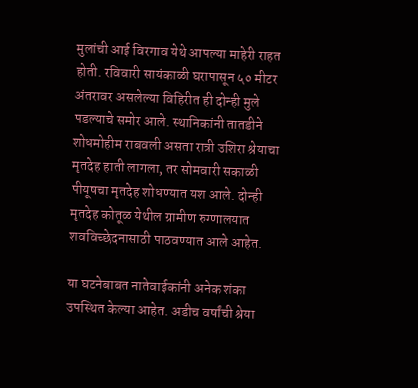मुलांची आई विरगाव येथे आपल्या माहेरी राहत होती. रविवारी सायंकाळी घरापासून ५० मीटर अंतरावर असलेल्या विहिरीत ही दोन्ही मुले पडल्याचे समोर आले. स्थानिकांनी तातडीने शोधमोहीम राबवली असता रात्री उशिरा श्रेयाचा मृतदेह हाती लागला, तर सोमवारी सकाळी पीयूषचा मृतदेह शोधण्यात यश आले. दोन्ही मृतदेह कोतूळ येथील ग्रामीण रुग्णालयात शवविच्छेदनासाठी पाठवण्यात आले आहेत.

या घटनेबाबत नातेवाईकांनी अनेक शंका उपस्थित केल्या आहेत. अडीच वर्षांची श्रेया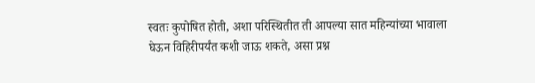स्वतः कुपोषित होती, अशा परिस्थितीत ती आपल्या सात महिन्यांच्या भावाला घेऊन विहिरीपर्यंत कशी जाऊ शकते, असा प्रश्न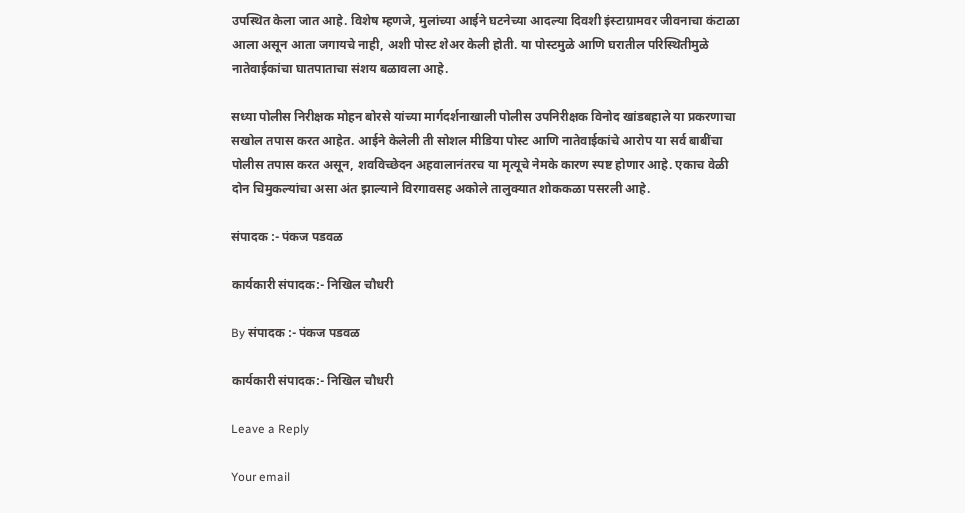उपस्थित केला जात आहे. विशेष म्हणजे, मुलांच्या आईने घटनेच्या आदल्या दिवशी इंस्टाग्रामवर जीवनाचा कंटाळा आला असून आता जगायचे नाही, अशी पोस्ट शेअर केली होती. या पोस्टमुळे आणि घरातील परिस्थितीमुळे नातेवाईकांचा घातपाताचा संशय बळावला आहे.

सध्या पोलीस निरीक्षक मोहन बोरसे यांच्या मार्गदर्शनाखाली पोलीस उपनिरीक्षक विनोद खांडबहाले या प्रकरणाचा सखोल तपास करत आहेत. आईने केलेली ती सोशल मीडिया पोस्ट आणि नातेवाईकांचे आरोप या सर्व बाबींचा पोलीस तपास करत असून, शवविच्छेदन अहवालानंतरच या मृत्यूचे नेमके कारण स्पष्ट होणार आहे. एकाच वेळी दोन चिमुकल्यांचा असा अंत झाल्याने विरगावसह अकोले तालुक्यात शोककळा पसरली आहे.

संपादक :- पंकज पडवळ

कार्यकारी संपादक:- निखिल चौधरी

By संपादक :- पंकज पडवळ

कार्यकारी संपादक:- निखिल चौधरी

Leave a Reply

Your email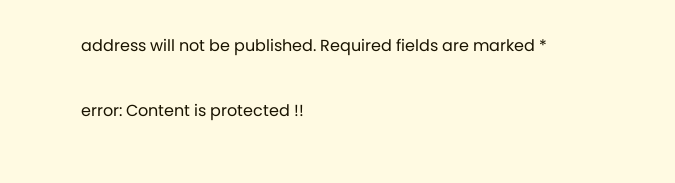address will not be published. Required fields are marked *

error: Content is protected !!